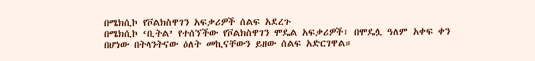በሜክሲኮ የቮልክስዋገን አፍቃሪዎች ሰልፍ አደረጉ
በሜክሲኮ ‘ቢትል’ የተሰኘችው የቮልክስዋገን ሞዴል አፍቃሪዎች፣ በሞዴሏ ዓለም አቀፍ ቀን በሆነው በትላንትናው ዕለት መኪናቸውን ይዘው ሰልፍ አድርገዋል።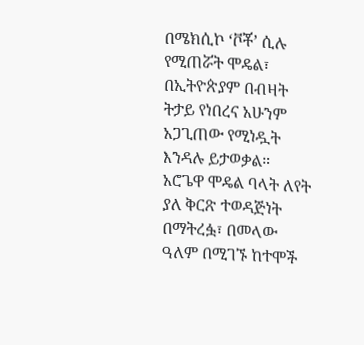በሜክሲኮ ‘ቮቾ’ ሲሉ የሚጠሯት ሞዴል፣ በኢትዮጵያም በብዛት ትታይ የነበረና አሁንም አጋጊጠው የሚነዷት እንዳሉ ይታወቃል።
አሮጌዋ ሞዴል ባላት ለየት ያለ ቅርጽ ተወዳጅነት በማትረፏ፣ በመላው ዓለም በሚገኙ ከተሞች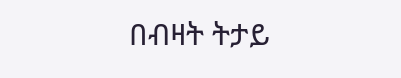በብዛት ትታይ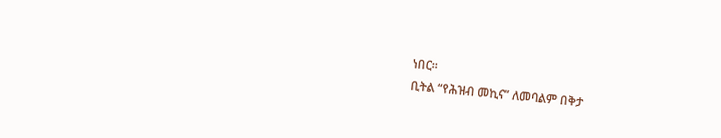ነበር።
ቢትል “የሕዝብ መኪና” ለመባልም በቅታ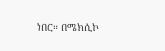ነበር። በሜክሲኮ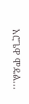አሮጌዋ ሞዴል...